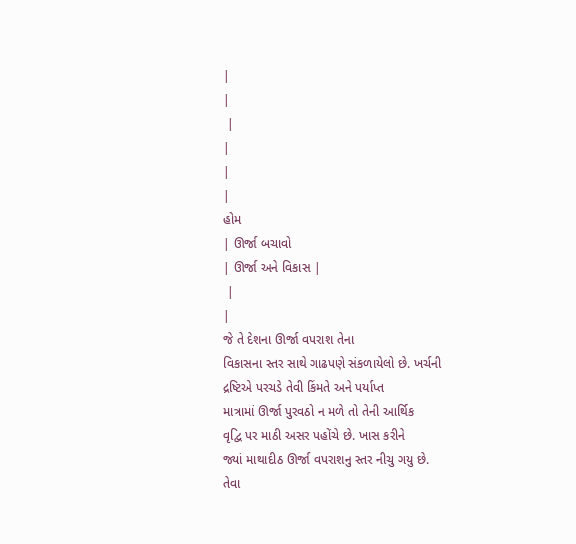|
|
 |
|
|
|
હોમ
| ઊર્જા બચાવો
| ઊર્જા અને વિકાસ |
 |
|
જે તે દેશના ઊર્જા વપરાશ તેના
વિકાસના સ્તર સાથે ગાઢપણે સંકળાયેલો છે. ખર્ચની
દ્રષ્ટિએ પરચડે તેવી કિંમતે અને પર્યાપ્ત
માત્રામાં ઊર્જા પુરવઠો ન મળે તો તેની આર્થિક
વૃદ્વિ પર માઠી અસર પહોંચે છે. ખાસ કરીને
જ્યાં માથાદીઠ ઊર્જા વપરાશનુ સ્તર નીચુ ગયુ છે.
તેવા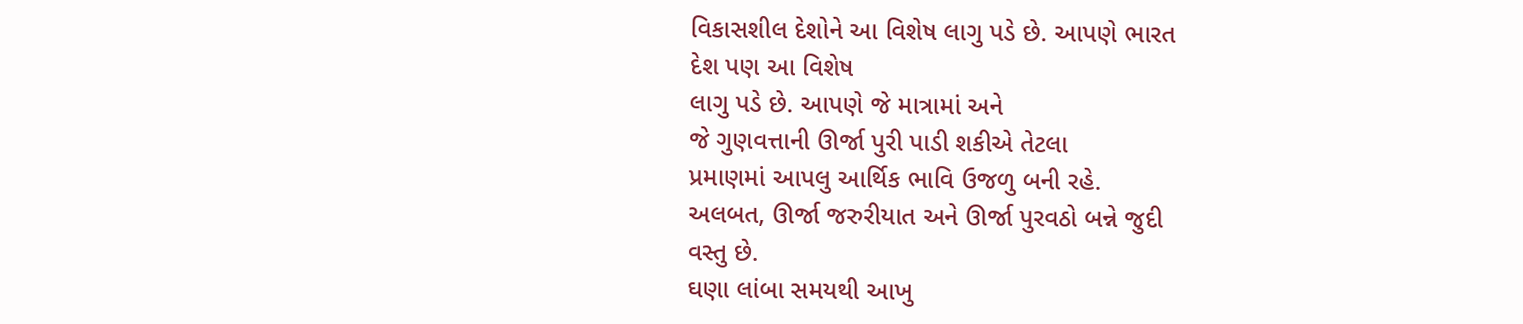વિકાસશીલ દેશોને આ વિશેષ લાગુ પડે છે. આપણે ભારત
દેશ પણ આ વિશેષ
લાગુ પડે છે. આપણે જે માત્રામાં અને
જે ગુણવત્તાની ઊર્જા પુરી પાડી શકીએ તેટલા
પ્રમાણમાં આપલુ આર્થિક ભાવિ ઉજળુ બની રહે.
અલબત, ઊર્જા જરુરીયાત અને ઊર્જા પુરવઠો બન્ને જુદી
વસ્તુ છે.
ઘણા લાંબા સમયથી આખુ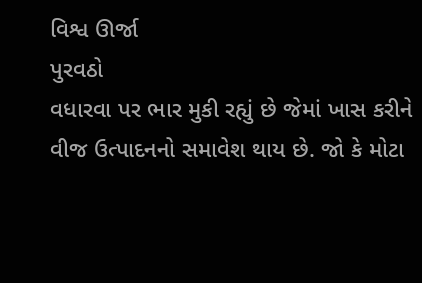વિશ્વ ઊર્જા
પુરવઠો
વધારવા પર ભાર મુકી રહ્યું છે જેમાં ખાસ કરીને
વીજ ઉત્પાદનનો સમાવેશ થાય છે. જો કે મોટા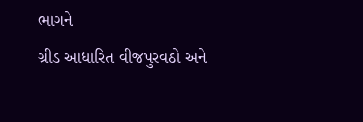ભાગને
ગ્રીડ આધારિત વીજપુરવઠો અને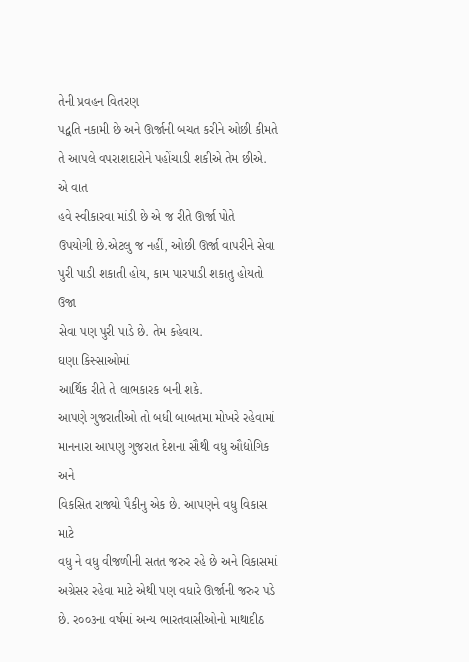તેની પ્રવહન વિતરણ
પદ્વતિ નકામી છે અને ઊર્જાની બચત કરીને ઓછી કીમતે
તે આપલે વપરાશદારોને પહોંચાડી શકીએ તેમ છીએ. એ વાત
હવે સ્વીકારવા માંડી છે એ જ રીતે ઊર્જા પોતે
ઉપયોગી છે.એટલુ જ નહીં, ઓછી ઊર્જા વાપરીને સેવા
પુરી પાડી શકાતી હોય, કામ પારપાડી શકાતુ હોયતો ઉજા
સેવા પણ પુરી પાડે છે. તેમ કહેવાય.
ઘણા કિસ્સાઓમાં
આર્થિક રીતે તે લાભકારક બની શકે.
આપણે ગુજરાતીઓ તો બધી બાબતમા મોખરે રહેવામાં
માનનારા આપણુ ગુજરાત દેશના સૌથી વધુ ઔદ્યોગિક અને
વિકસિત રાજ્યો પૈકીનુ એક છે. આપણને વધુ વિકાસ માટે
વધુ ને વધુ વીજળીની સતત જરુર રહે છે અને વિકાસમાં
અગ્રેસર રહેવા માટે એથી પણ વધારે ઊર્જાની જરુર પડે
છે. ર૦૦૩ના વર્ષમાં અન્ય ભારતવાસીઓનો માથાદીઠ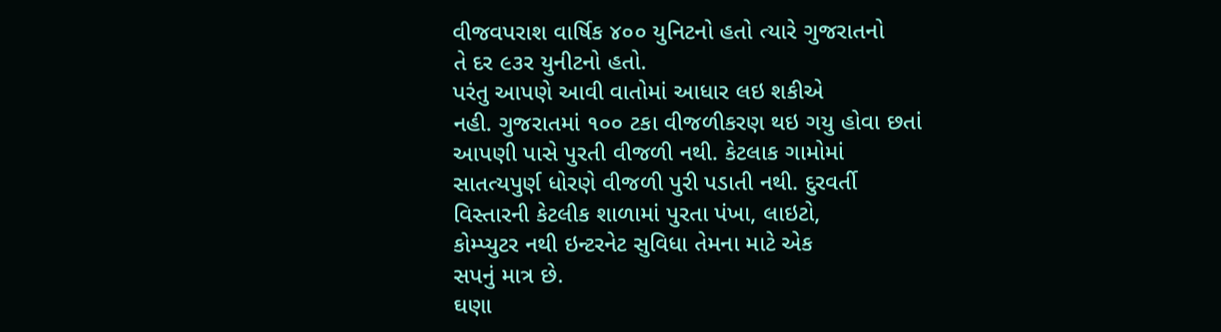વીજવપરાશ વાર્ષિક ૪૦૦ યુનિટનો હતો ત્યારે ગુજરાતનો
તે દર ૯૩ર યુનીટનો હતો.
પરંતુ આપણે આવી વાતોમાં આધાર લઇ શકીએ
નહી. ગુજરાતમાં ૧૦૦ ટકા વીજળીકરણ થઇ ગયુ હોવા છતાં
આપણી પાસે પુરતી વીજળી નથી. કેટલાક ગામોમાં
સાતત્યપુર્ણ ધોરણે વીજળી પુરી પડાતી નથી. દુરવર્તી
વિસ્તારની કેટલીક શાળામાં પુરતા પંખા, લાઇટો,
કોમ્પ્યુટર નથી ઇન્ટરનેટ સુવિધા તેમના માટે એક
સપનું માત્ર છે.
ઘણા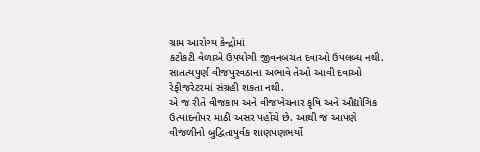ગ્રામ આરોગ્ય કેન્દ્રોમાં
કટોકટી વેળાએ ઉપયોગી જીવનબચત દવાઓ ઉપલબ્ધ નથી.
સાતત્યપુર્ણ વીજપુરવઠાના અભાવે તેઓ આવી દવાઓ
રેફીજરેટરમાં સંગ્રહી શકતા નથી.
એ જ રીતે વીજકાપ અને વીજખેચનાર કૃષિ અને ઔદ્યોગિક
ઉત્પાદનોપર માઠી અસર પહોંચે છે. આથી જ આપણે
વીજળીનો બુદ્વિતાપુર્વક શાણપણભર્યો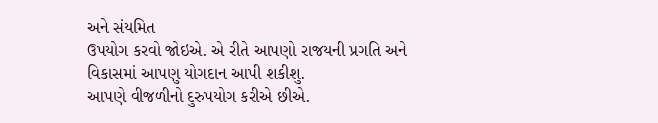અને સંયમિત
ઉપયોગ કરવો જોઇએ. એ રીતે આપણો રાજયની પ્રગતિ અને
વિકાસમાં આપણુ યોગદાન આપી શકીશુ.
આપણે વીજળીનો દુરુપયોગ કરીએ છીએ.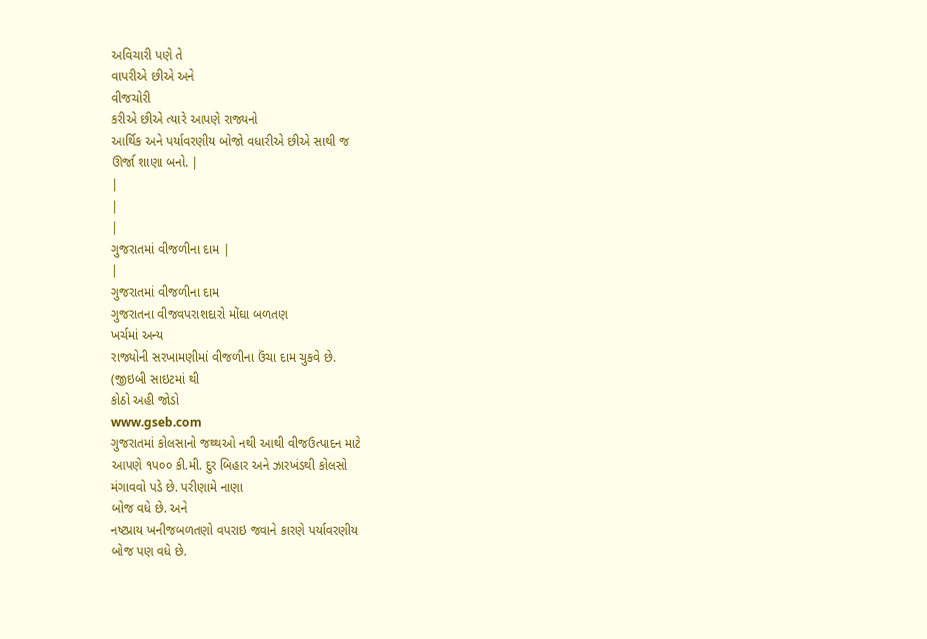અવિચારી પણે તે
વાપરીએ છીએ અને
વીજચોરી
કરીએ છીએ ત્યારે આપણે રાજ્યનો
આર્થિક અને પર્યાવરણીય બોજો વધારીએ છીએ સાથી જ
ઊર્જા શાણા બનો. |
|
|
|
ગુજરાતમાં વીજળીના દામ |
|
ગુજરાતમાં વીજળીના દામ
ગુજરાતના વીજવપરાશદારો મોંઘા બળતણ
ખર્ચમાં અન્ય
રાજ્યોની સરખામણીમાં વીજળીના ઉંચા દામ ચુકવે છે.
(જીઇબી સાઇટમાં થી
કોઠો અહી જોડો
www.gseb.com
ગુજરાતમાં કોલસાનો જથ્થઓ નથી આથી વીજઉત્પાદન માટે
આપણે ૧પ૦૦ કી.મી. દુર બિહાર અને ઝારખંડથી કોલસો
મંગાવવો પડે છે. પરીણામે નાણા
બોજ વધે છે. અને
નષ્ટપ્રાય ખનીજબળતણો વપરાઇ જવાને કારણે પર્યાવરણીય
બોજ પણ વધે છે.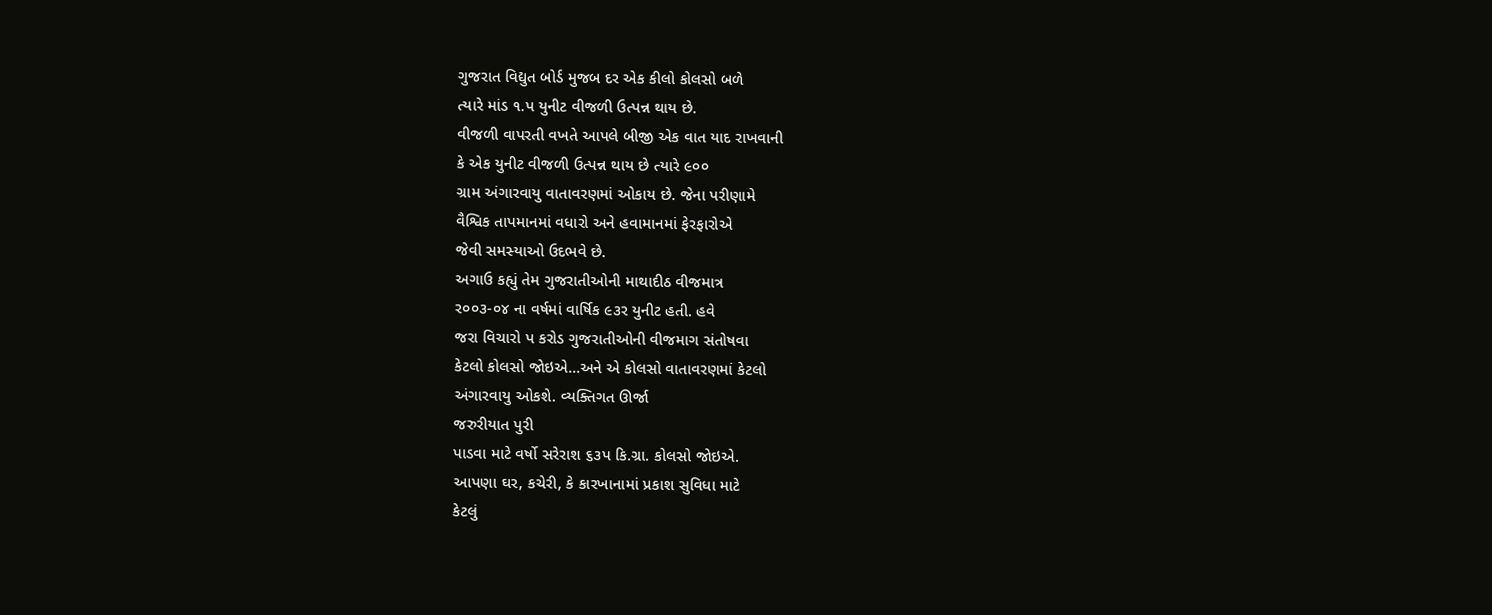ગુજરાત વિદ્યુત બોર્ડ મુજબ દર એક કીલો કોલસો બળે
ત્યારે માંડ ૧.પ યુનીટ વીજળી ઉત્પન્ન થાય છે.
વીજળી વાપરતી વખતે આપલે બીજી એક વાત યાદ રાખવાની
કે એક યુનીટ વીજળી ઉત્પન્ન થાય છે ત્યારે ૯૦૦
ગ્રામ અંગારવાયુ વાતાવરણમાં ઓકાય છે. જેના પરીણામે
વૈશ્વિક તાપમાનમાં વધારો અને હવામાનમાં ફેરફારોએ
જેવી સમસ્યાઓ ઉદભવે છે.
અગાઉ કહ્યું તેમ ગુજરાતીઓની માથાદીઠ વીજમાત્ર
ર૦૦૩-૦૪ ના વર્ષમાં વાર્ષિક ૯૩ર યુનીટ હતી. હવે
જરા વિચારો પ કરોડ ગુજરાતીઓની વીજમાગ સંતોષવા
કેટલો કોલસો જોઇએ...અને એ કોલસો વાતાવરણમાં કેટલો
અંગારવાયુ ઓકશે. વ્યક્તિગત ઊર્જા
જરુરીયાત પુરી
પાડવા માટે વર્ષો સરેરાશ ૬૩પ કિ.ગ્રા. કોલસો જોઇએ.
આપણા ઘર, કચેરી, કે કારખાનામાં પ્રકાશ સુવિધા માટે
કેટલું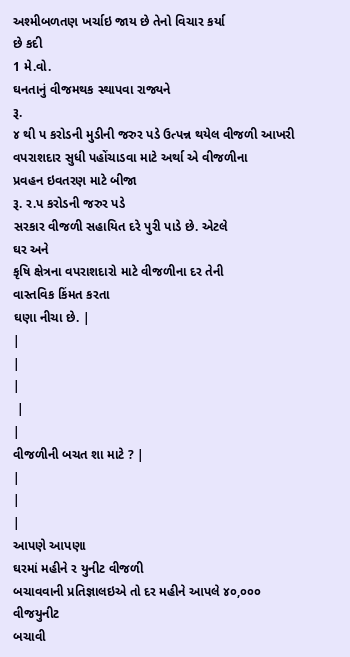અશ્મીબળતણ ખર્ચાઇ જાય છે તેનો વિચાર કર્યા
છે કદી
1 મે.વો.
ઘનતાનું વીજમથક સ્થાપવા રાજ્યને
રૂ.
૪ થી પ કરોડની મુડીની જરુર પડે ઉત્પન્ન થયેલ વીજળી આખરી
વપરાશદાર સુધી પહોંચાડવા માટે અર્થા એ વીજળીના
પ્રવહન ઇવતરણ માટે બીજા
રૂ. ર.પ કરોડની જરુર પડે
સરકાર વીજળી સહાયિત દરે પુરી પાડે છે. એટલે
ઘર અને
કૃષિ ક્ષેત્રના વપરાશદારો માટે વીજળીના દર તેની
વાસ્તવિક કિંમત કરતા
ઘણા નીચા છે. |
|
|
|
 |
|
વીજળીની બચત શા માટે ? |
|
|
|
આપણે આપણા
ઘરમાં મહીને ર યુનીટ વીજળી
બચાવવાની પ્રતિજ્ઞાલઇએ તો દર મહીને આપલે ૪૦,૦૦૦ વીજયુનીટ
બચાવી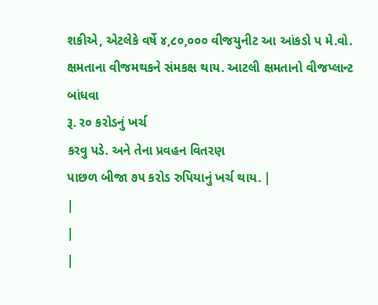શકીએ, એટલેકે વર્ષે ૪,૮૦,૦૦૦ વીજયુનીટ આ આંકડો પ મે.વો.
ક્ષમતાના વીજમથકને સંમકક્ષ થાય. આટલી ક્ષમતાનો વીજપ્લાન્ટ
બાંધવા
રૂ. ર૦ કરોડનું ખર્ચ
કરવુ પડે. અને તેના પ્રવહન વિતરણ
પાછળ બીજા ૭પ કરોડ રુપિયાનું ખર્ચ થાય. |
|
|
|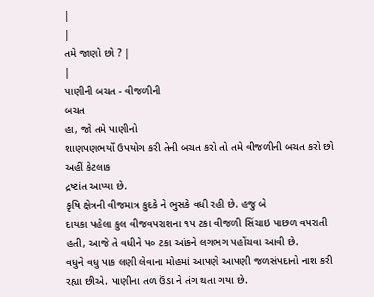|
|
તમે જાણો છો ? |
|
પાણીની બચત - વીજળીની
બચત
હા, જો તમે પાણીનો
શાણપણભર્યો ઉપયોગ કરી તેની બચત કરો તો તમે વીજળીની બચત કરો છો
અહીં કેટલાક
દ્રષ્ટાંત આપ્યા છે.
કૃષિ ક્ષેત્રની વીજમાત્ર કુદકે ને ભુસકે વધી રહી છે. હજુ બે
દાયકા પહેલા કુલ વીજવપરાશના ૧પ ટકા વીજળી સિંચાઇ પાછળ વપરાતી
હતી, આજે તે વધીને પ૦ ટકા આંકને લગભગ પહોંચવા આવી છે.
વધુને વધુ પાક લણી લેવાના મોહમાં આપણે આપણી જળસંપદાનો નાશ કરી
રહ્યા છીએ. પાણીના તળ ઉંડા ને તંગ થતા ગયા છે.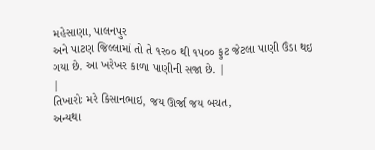મહેસાણા, પાલનપુર
અને પાટણ જિલ્લામાં તો તે ૧ર૦૦ થી ૧પ૦૦ ફુટ જેટલા પાણી ઉંડા થઇ
ગયા છે. આ ખરેખર કાળા પાણીની સજા છે. |
|
તિખારોઃ મરે કિસાનભાઇ, જય ઊર્જા જય બચત,
અન્યથા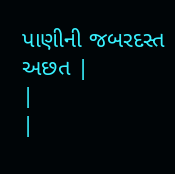પાણીની જબરદસ્ત અછત |
|
|